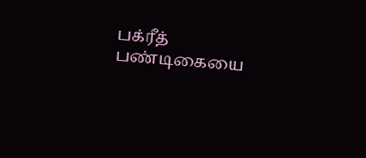பக்ரீத் பண்டிகையை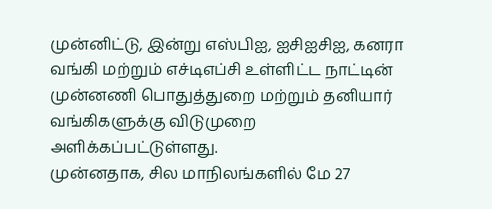முன்னிட்டு, இன்று எஸ்பிஐ, ஐசிஐசிஐ, கனரா வங்கி மற்றும் எச்டிஎப்சி உள்ளிட்ட நாட்டின் முன்னணி பொதுத்துறை மற்றும் தனியார் வங்கிகளுக்கு விடுமுறை அளிக்கப்பட்டுள்ளது.
முன்னதாக, சில மாநிலங்களில் மே 27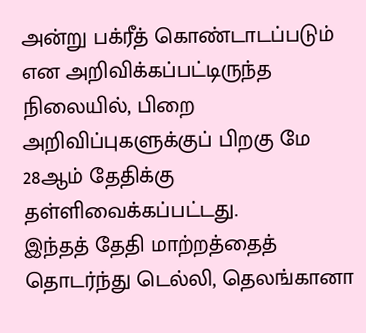அன்று பக்ரீத் கொண்டாடப்படும் என அறிவிக்கப்பட்டிருந்த நிலையில், பிறை அறிவிப்புகளுக்குப் பிறகு மே 28ஆம் தேதிக்கு தள்ளிவைக்கப்பட்டது.
இந்தத் தேதி மாற்றத்தைத் தொடர்ந்து டெல்லி, தெலங்கானா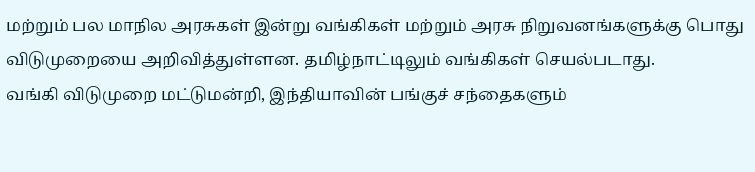மற்றும் பல மாநில அரசுகள் இன்று வங்கிகள் மற்றும் அரசு நிறுவனங்களுக்கு பொது விடுமுறையை அறிவித்துள்ளன. தமிழ்நாட்டிலும் வங்கிகள் செயல்படாது.
வங்கி விடுமுறை மட்டுமன்றி, இந்தியாவின் பங்குச் சந்தைகளும்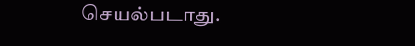செயல்படாது.